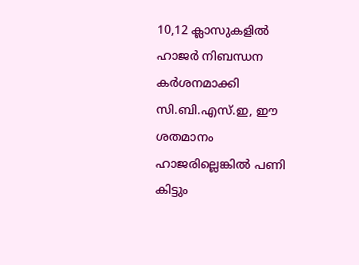10,12 ക്ലാസുകളില്‍ ഹാജര്‍ നിബന്ധന കര്‍ശനമാക്കി സി.ബി.എസ്.ഇ, ഈ ശതമാനം ഹാജരില്ലെങ്കില്‍ പണി കിട്ടും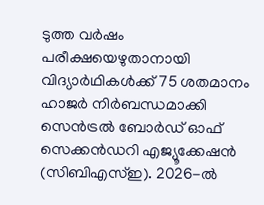ടുത്ത വര്‍ഷം പരീക്ഷയെഴുതാനായി വിദ്യാര്‍ഥികള്‍ക്ക് 75 ശതമാനം ഹാജര്‍ നിര്‍ബന്ധമാക്കി സെന്‍ട്രല്‍ ബോര്‍ഡ് ഓഫ് സെക്കന്‍ഡറി എജ്യൂക്കേഷന്‍ (സിബിഎസ്ഇ). 2026-ല്‍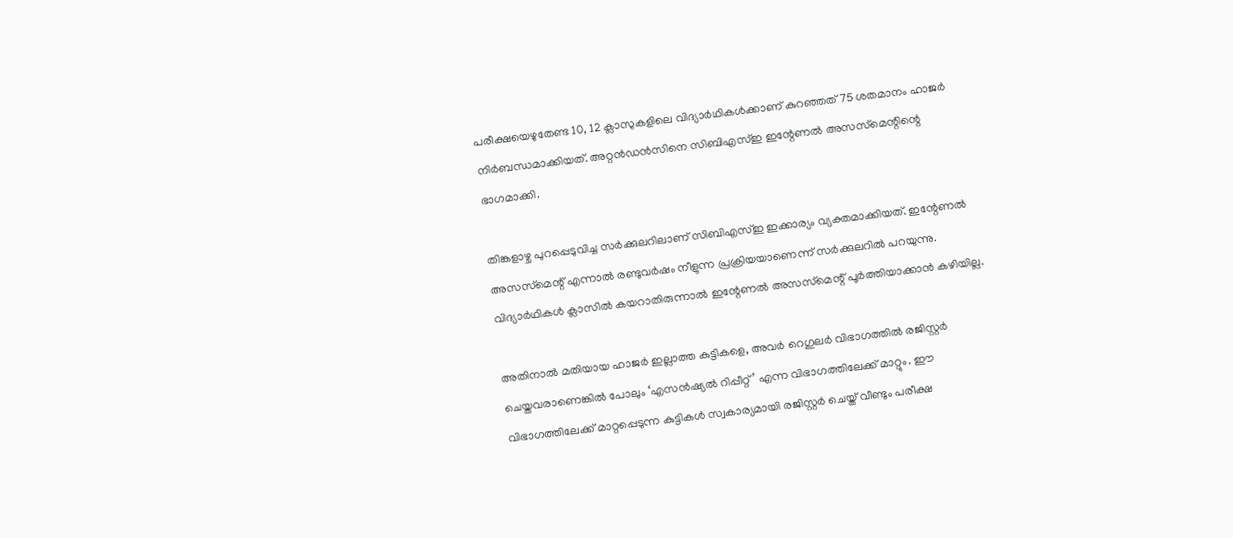പരീക്ഷയെഴുതേണ്ട 10, 12 ക്ലാസുകളിലെ വിദ്യാര്‍ഥികള്‍ക്കാണ് കുറഞ്ഞത് 75 ശതമാനം ഹാജര്‍ നിര്‍ബന്ധമാക്കിയത്. അറ്റന്‍ഡന്‍സിനെ സിബിഎസ്ഇ ഇന്റേണല്‍ അസസ്‌മെന്റിന്റെ ഭാഗമാക്കി.

തിങ്കളാഴ്ച പുറപ്പെടുവിച്ച സര്‍ക്കുലറിലാണ് സിബിഎസ്ഇ ഇക്കാര്യം വ്യക്തമാക്കിയത്. ഇന്റേണല്‍ അസസ്‌മെന്റ് എന്നാല്‍ രണ്ടുവര്‍ഷം നീളുന്ന പ്രക്രിയയാണെന്ന് സര്‍ക്കുലറില്‍ പറയുന്നു. വിദ്യാര്‍ഥികള്‍ ക്ലാസില്‍ കയറാതിരുന്നാല്‍ ഇന്റേണല്‍ അസസ്‌മെന്റ് പൂര്‍ത്തിയാക്കാന്‍ കഴിയില്ല.

അതിനാല്‍ മതിയായ ഹാജര്‍ ഇല്ലാത്ത കുട്ടികളെ, അവര്‍ റെഗുലര്‍ വിഭാഗത്തില്‍ രജിസ്റ്റര്‍ ചെയ്തവരാണെങ്കില്‍ പോലും ‘എസന്‍ഷ്യല്‍ റിപ്പീറ്റ്’ എന്ന വിഭാഗത്തിലേക്ക് മാറ്റും. ഈ വിഭാഗത്തിലേക്ക് മാറ്റപ്പെടുന്ന കുട്ടികള്‍ സ്വകാര്യമായി രജിസ്റ്റര്‍ ചെയ്ത് വീണ്ടും പരീക്ഷ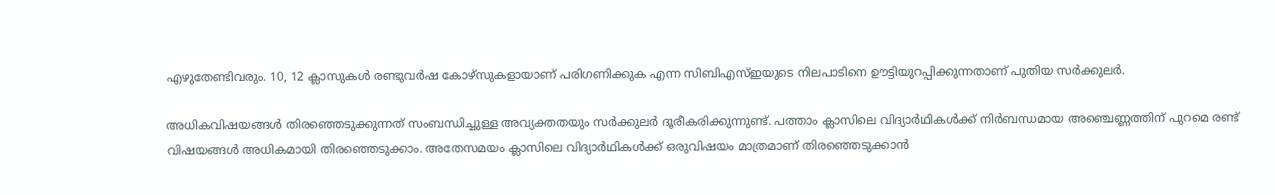എഴുതേണ്ടിവരും. 10, 12 ക്ലാസുകള്‍ രണ്ടുവര്‍ഷ കോഴ്‌സുകളായാണ് പരിഗണിക്കുക എന്ന സിബിഎസ്ഇയുടെ നിലപാടിനെ ഊട്ടിയുറപ്പിക്കുന്നതാണ് പുതിയ സര്‍ക്കുലര്‍.

അധികവിഷയങ്ങള്‍ തിരഞ്ഞെടുക്കുന്നത് സംബന്ധിച്ചുള്ള അവ്യക്തതയും സര്‍ക്കുലര്‍ ദൂരീകരിക്കുന്നുണ്ട്. പത്താം ക്ലാസിലെ വിദ്യാര്‍ഥികള്‍ക്ക് നിര്‍ബന്ധമായ അഞ്ചെണ്ണത്തിന് പുറമെ രണ്ട് വിഷയങ്ങള്‍ അധികമായി തിരഞ്ഞെടുക്കാം. അതേസമയം ക്ലാസിലെ വിദ്യാര്‍ഥികള്‍ക്ക് ഒരുവിഷയം മാത്രമാണ് തിരഞ്ഞെടുക്കാന്‍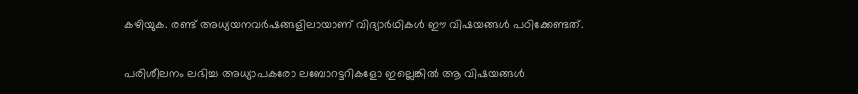കഴിയുക. രണ്ട് അധ്യയനവര്‍ഷങ്ങളിലായാണ് വിദ്യാര്‍ഥികള്‍ ഈ വിഷയങ്ങള്‍ പഠിക്കേണ്ടത്.

പരിശീലനം ലഭിച്ച അധ്യാപകരോ ലബോറട്ടറികളോ ഇല്ലെങ്കില്‍ ആ വിഷയങ്ങള്‍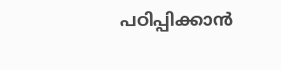പഠിപ്പിക്കാന്‍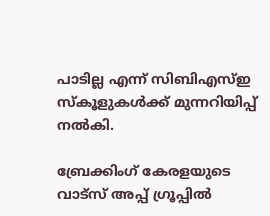പാടില്ല എന്ന് സിബിഎസ്ഇ സ്‌കൂളുകള്‍ക്ക് മുന്നറിയിപ്പ് നല്‍കി.

ബ്രേക്കിംഗ് കേരളയുടെ വാട്സ് അപ്പ് ഗ്രൂപ്പിൽ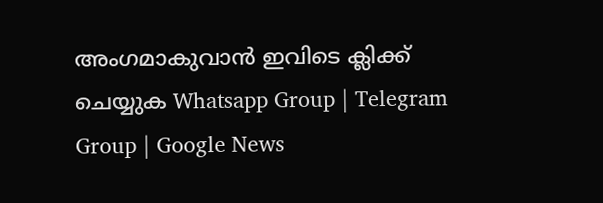അംഗമാകുവാൻ ഇവിടെ ക്ലിക്ക് ചെയ്യുക Whatsapp Group | Telegram Group | Google News